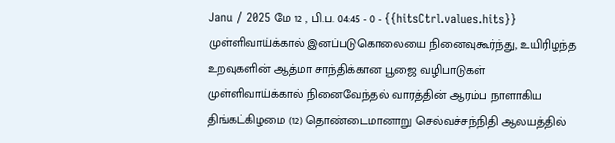Janu / 2025 மே 12 , பி.ப. 04:45 - 0 - {{hitsCtrl.values.hits}}
முள்ளிவாய்க்கால் இனப்படுகொலையை நினைவுகூர்ந்து, உயிரிழந்த உறவுகளின் ஆத்மா சாந்திக்கான பூஜை வழிபாடுகள் முள்ளிவாய்க்கால் நினைவேந்தல் வாரத்தின் ஆரம்ப நாளாகிய திங்கட்கிழமை (12) தொண்டைமானாறு செல்வச்சந்நிதி ஆலயத்தில்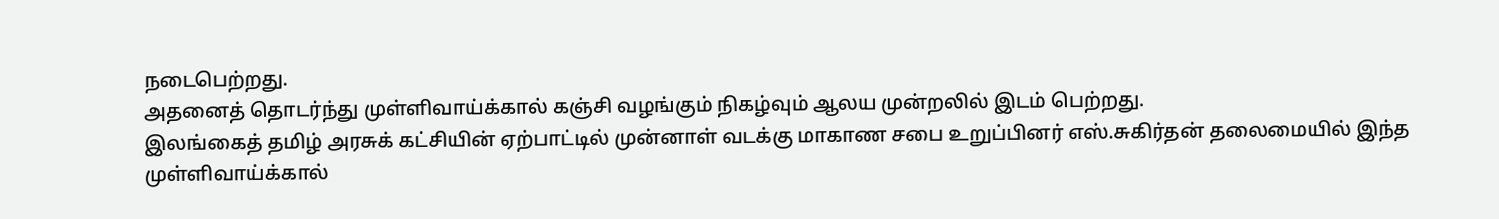நடைபெற்றது.
அதனைத் தொடர்ந்து முள்ளிவாய்க்கால் கஞ்சி வழங்கும் நிகழ்வும் ஆலய முன்றலில் இடம் பெற்றது.
இலங்கைத் தமிழ் அரசுக் கட்சியின் ஏற்பாட்டில் முன்னாள் வடக்கு மாகாண சபை உறுப்பினர் எஸ்.சுகிர்தன் தலைமையில் இந்த முள்ளிவாய்க்கால்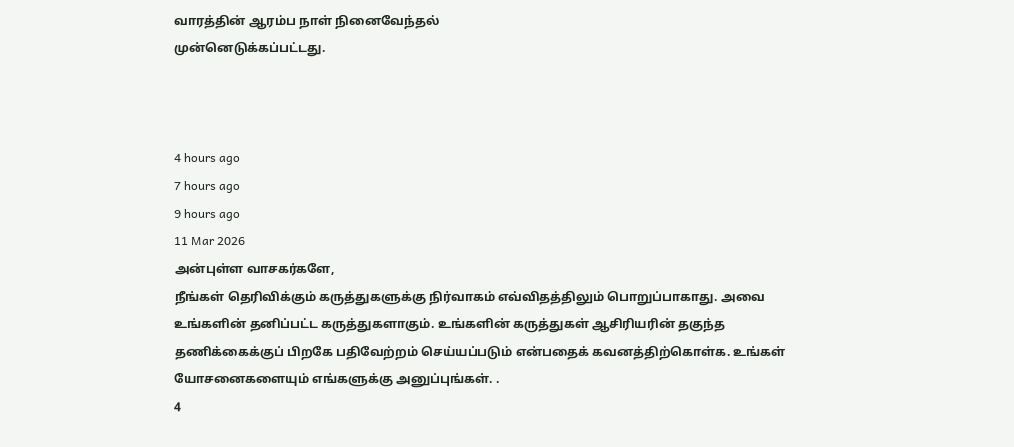வாரத்தின் ஆரம்ப நாள் நினைவேந்தல்
முன்னெடுக்கப்பட்டது.



4 hours ago
7 hours ago
9 hours ago
11 Mar 2026
அன்புள்ள வாசகர்களே,
நீங்கள் தெரிவிக்கும் கருத்துகளுக்கு நிர்வாகம் எவ்விதத்திலும் பொறுப்பாகாது. அவை உங்களின் தனிப்பட்ட கருத்துகளாகும். உங்களின் கருத்துகள் ஆசிரியரின் தகுந்த தணிக்கைக்குப் பிறகே பதிவேற்றம் செய்யப்படும் என்பதைக் கவனத்திற்கொள்க. உங்கள் யோசனைகளையும் எங்களுக்கு அனுப்புங்கள். .
4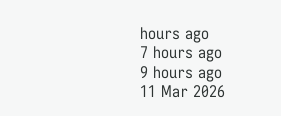hours ago
7 hours ago
9 hours ago
11 Mar 2026